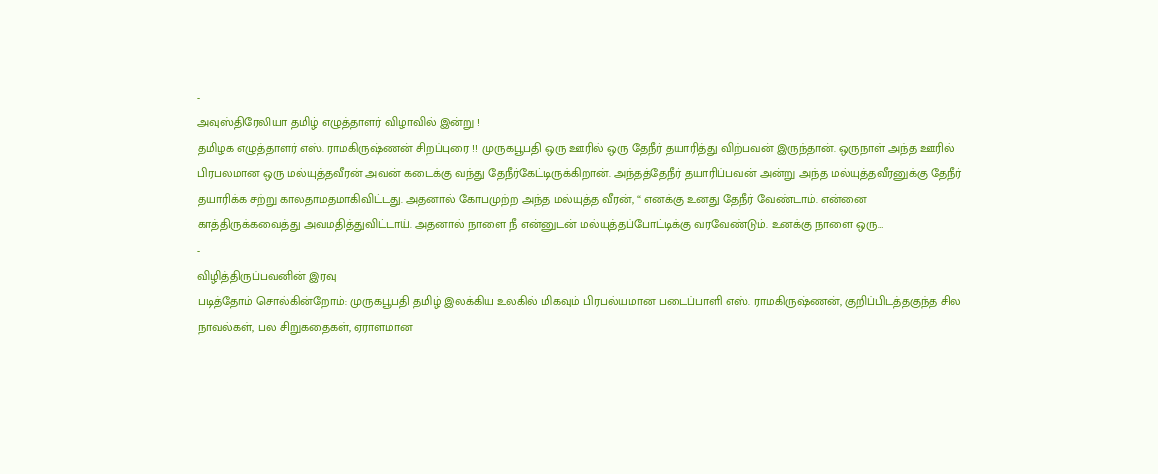-
அவுஸ்திரேலியா தமிழ் எழுத்தாளர் விழாவில் இன்று !
தமிழக எழுத்தாளர் எஸ். ராமகிருஷ்ணன் சிறப்புரை !! முருகபூபதி ஒரு ஊரில் ஒரு தேநீர் தயாரித்து விற்பவன் இருந்தான். ஒருநாள் அந்த ஊரில் பிரபலமான ஒரு மல்யுத்தவீரன் அவன் கடைக்கு வந்து தேநீர்கேட்டிருக்கிறான். அந்தத்தேநீர் தயாரிப்பவன் அன்று அந்த மல்யுத்தவீரனுக்கு தேநீர் தயாரிக்க சற்று காலதாமதமாகிவிட்டது. அதனால் கோபமுற்ற அந்த மல்யுத்த வீரன், “ எனக்கு உனது தேநீர் வேண்டாம். என்னை காத்திருக்கவைத்து அவமதித்துவிட்டாய். அதனால் நாளை நீ என்னுடன் மல்யுத்தப்போட்டிக்கு வரவேண்டும். உனக்கு நாளை ஒரு…
-
விழித்திருப்பவனின் இரவு
படித்தோம் சொல்கின்றோம்: முருகபூபதி தமிழ் இலக்கிய உலகில் மிகவும் பிரபல்யமான படைப்பாளி எஸ். ராமகிருஷ்ணன், குறிப்பிடத்தகுந்த சில நாவல்கள், பல சிறுகதைகள், ஏராளமான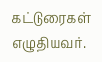கட்டுரைகள் எழுதியவர்.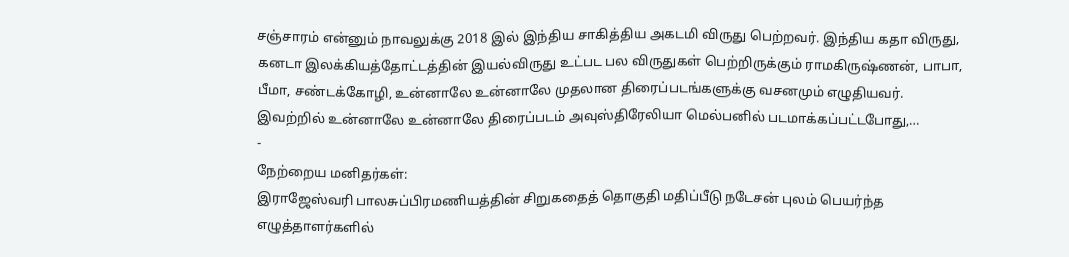சஞ்சாரம் என்னும் நாவலுக்கு 2018 இல் இந்திய சாகித்திய அகடமி விருது பெற்றவர். இந்திய கதா விருது, கனடா இலக்கியத்தோட்டத்தின் இயல்விருது உட்பட பல விருதுகள் பெற்றிருக்கும் ராமகிருஷ்ணன், பாபா, பீமா, சண்டக்கோழி, உன்னாலே உன்னாலே முதலான திரைப்படங்களுக்கு வசனமும் எழுதியவர். இவற்றில் உன்னாலே உன்னாலே திரைப்படம் அவுஸ்திரேலியா மெல்பனில் படமாக்கப்பட்டபோது,…
-
நேற்றைய மனிதர்கள்:
இராஜேஸ்வரி பாலசுப்பிரமணியத்தின் சிறுகதைத் தொகுதி மதிப்பீடு நடேசன் புலம் பெயர்ந்த எழுத்தாளர்களில்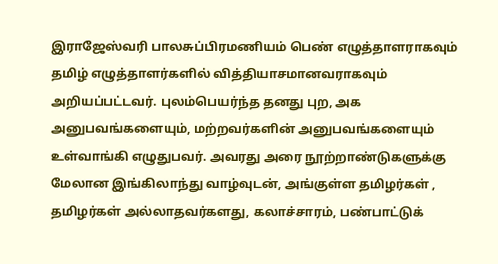இராஜேஸ்வரி பாலசுப்பிரமணியம் பெண் எழுத்தாளராகவும் தமிழ் எழுத்தாளர்களில் வித்தியாசமானவராகவும் அறியப்பட்டவர். புலம்பெயர்ந்த தனது புற, அக அனுபவங்களையும், மற்றவர்களின் அனுபவங்களையும் உள்வாங்கி எழுதுபவர். அவரது அரை நூற்றாண்டுகளுக்கு மேலான இங்கிலாந்து வாழ்வுடன், அங்குள்ள தமிழர்கள் , தமிழர்கள் அல்லாதவர்களது, கலாச்சாரம், பண்பாட்டுக்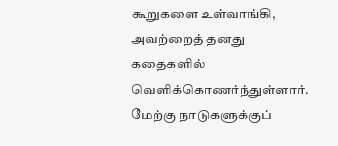கூறுகளை உள்வாங்கி, அவற்றைத் தனது கதைகளில் வெளிக்கொணர்ந்துள்ளார். மேற்கு நாடுகளுக்குப்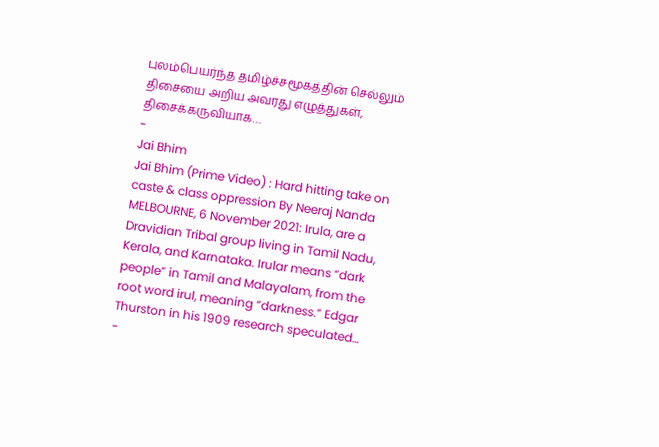புலம்பெயர்ந்த தமிழ்ச்சமூகத்தின் செல்லும் திசையை அறிய அவரது எழுத்துகள், திசைக்கருவியாக…
-
Jai Bhim
Jai Bhim (Prime Video) : Hard hitting take on caste & class oppression By Neeraj Nanda MELBOURNE, 6 November 2021: Irula, are a Dravidian Tribal group living in Tamil Nadu, Kerala, and Karnataka. Irular means “dark people” in Tamil and Malayalam, from the root word irul, meaning “darkness.” Edgar Thurston in his 1909 research speculated…
-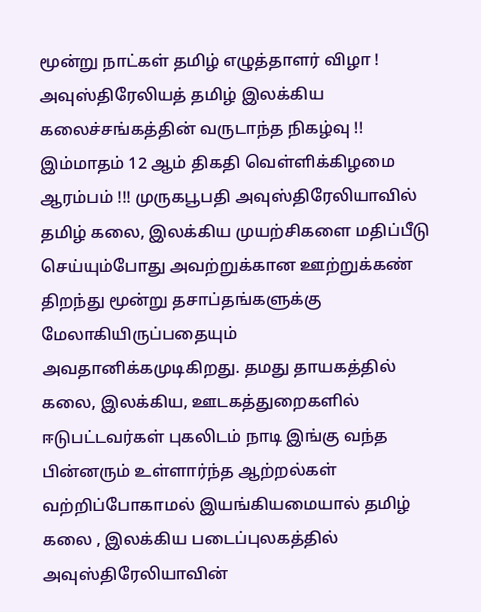மூன்று நாட்கள் தமிழ் எழுத்தாளர் விழா !
அவுஸ்திரேலியத் தமிழ் இலக்கிய கலைச்சங்கத்தின் வருடாந்த நிகழ்வு !! இம்மாதம் 12 ஆம் திகதி வெள்ளிக்கிழமை ஆரம்பம் !!! முருகபூபதி அவுஸ்திரேலியாவில் தமிழ் கலை, இலக்கிய முயற்சிகளை மதிப்பீடு செய்யும்போது அவற்றுக்கான ஊற்றுக்கண் திறந்து மூன்று தசாப்தங்களுக்கு மேலாகியிருப்பதையும் அவதானிக்கமுடிகிறது. தமது தாயகத்தில் கலை, இலக்கிய, ஊடகத்துறைகளில் ஈடுபட்டவர்கள் புகலிடம் நாடி இங்கு வந்த பின்னரும் உள்ளார்ந்த ஆற்றல்கள் வற்றிப்போகாமல் இயங்கியமையால் தமிழ் கலை , இலக்கிய படைப்புலகத்தில் அவுஸ்திரேலியாவின்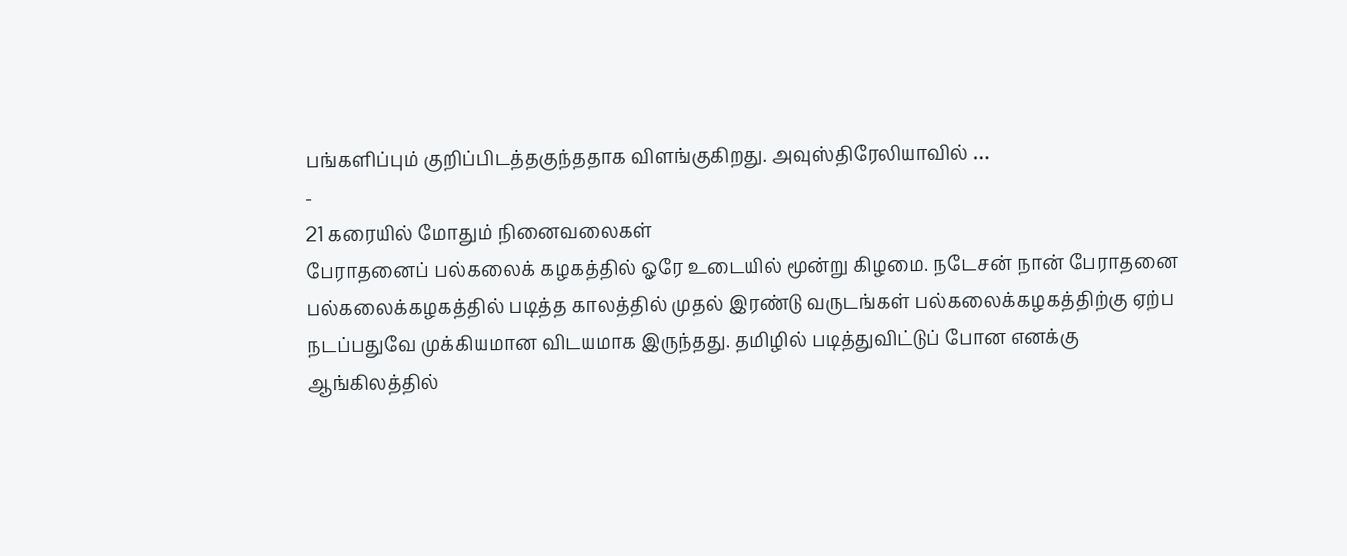பங்களிப்பும் குறிப்பிடத்தகுந்ததாக விளங்குகிறது. அவுஸ்திரேலியாவில் …
-
21 கரையில் மோதும் நினைவலைகள்
பேராதனைப் பல்கலைக் கழகத்தில் ஓரே உடையில் மூன்று கிழமை. நடேசன் நான் பேராதனை பல்கலைக்கழகத்தில் படித்த காலத்தில் முதல் இரண்டு வருடங்கள் பல்கலைக்கழகத்திற்கு ஏற்ப நடப்பதுவே முக்கியமான விடயமாக இருந்தது. தமிழில் படித்துவிட்டுப் போன எனக்கு ஆங்கிலத்தில்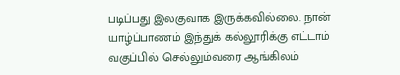படிப்பது இலகுவாக இருக்கவில்லை. நான் யாழ்ப்பாணம் இந்துக் கல்லூரிக்கு எட்டாம் வகுப்பில் செல்லும்வரை ஆங்கிலம்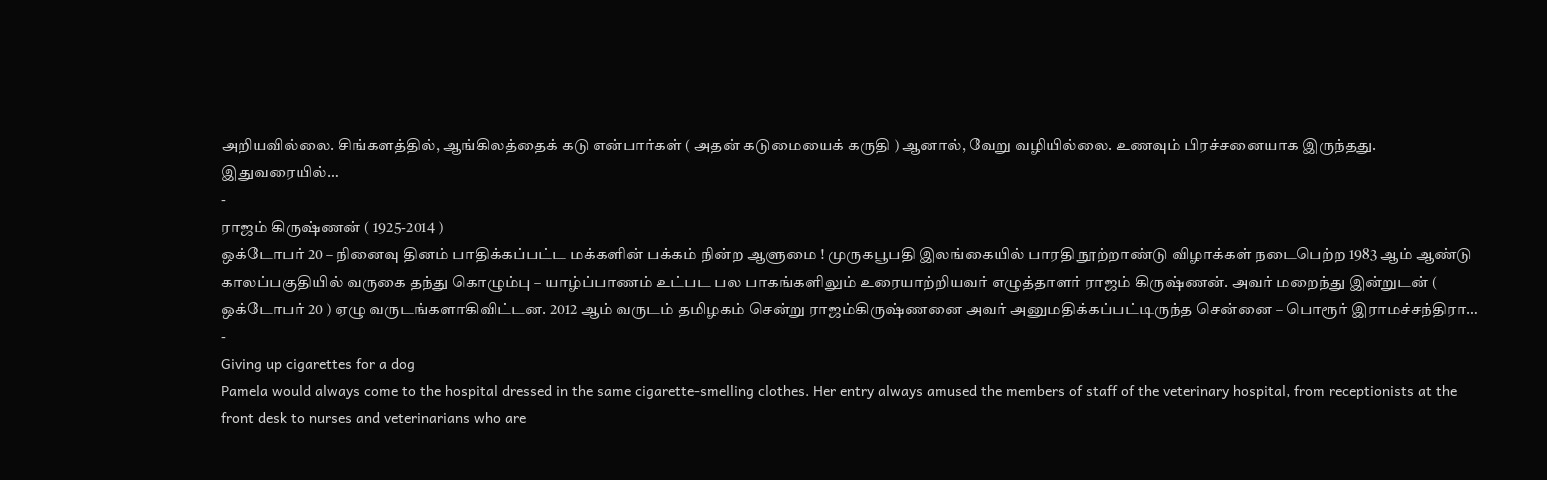அறியவில்லை. சிங்களத்தில், ஆங்கிலத்தைக் கடு என்பார்கள் ( அதன் கடுமையைக் கருதி ) ஆனால், வேறு வழியில்லை. உணவும் பிரச்சனையாக இருந்தது. இதுவரையில்…
-
ராஜம் கிருஷ்ணன் ( 1925-2014 )
ஒக்டோபர் 20 – நினைவு தினம் பாதிக்கப்பட்ட மக்களின் பக்கம் நின்ற ஆளுமை ! முருகபூபதி இலங்கையில் பாரதி நூற்றாண்டு விழாக்கள் நடைபெற்ற 1983 ஆம் ஆண்டு காலப்பகுதியில் வருகை தந்து கொழும்பு – யாழ்ப்பாணம் உட்பட பல பாகங்களிலும் உரையாற்றியவர் எழுத்தாளர் ராஜம் கிருஷ்ணன். அவர் மறைந்து இன்றுடன் ( ஒக்டோபர் 20 ) ஏழு வருடங்களாகிவிட்டன. 2012 ஆம் வருடம் தமிழகம் சென்று ராஜம்கிருஷ்ணனை அவர் அனுமதிக்கப்பட்டிருந்த சென்னை – பொரூர் இராமச்சந்திரா…
-
Giving up cigarettes for a dog
Pamela would always come to the hospital dressed in the same cigarette-smelling clothes. Her entry always amused the members of staff of the veterinary hospital, from receptionists at the front desk to nurses and veterinarians who are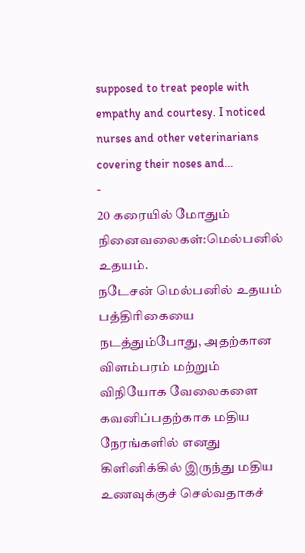supposed to treat people with empathy and courtesy. I noticed nurses and other veterinarians covering their noses and…
-
20 கரையில் மோதும் நினைவலைகள்:மெல்பனில் உதயம்.
நடேசன் மெல்பனில் உதயம் பத்திரிகையை நடத்தும்போது, அதற்கான விளம்பரம் மற்றும் விநியோக வேலைகளை கவனிப்பதற்காக மதிய நேரங்களில் எனது கிளினிக்கில் இருந்து மதிய உணவுக்குச் செல்வதாகச்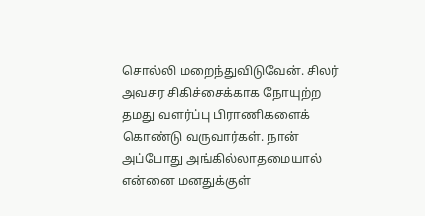சொல்லி மறைந்துவிடுவேன். சிலர் அவசர சிகிச்சைக்காக நோயுற்ற தமது வளர்ப்பு பிராணிகளைக் கொண்டு வருவார்கள். நான் அப்போது அங்கில்லாதமையால் என்னை மனதுக்குள்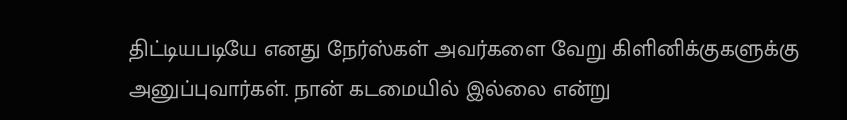திட்டியபடியே எனது நேர்ஸ்கள் அவர்களை வேறு கிளினிக்குகளுக்கு அனுப்புவார்கள். நான் கடமையில் இல்லை என்று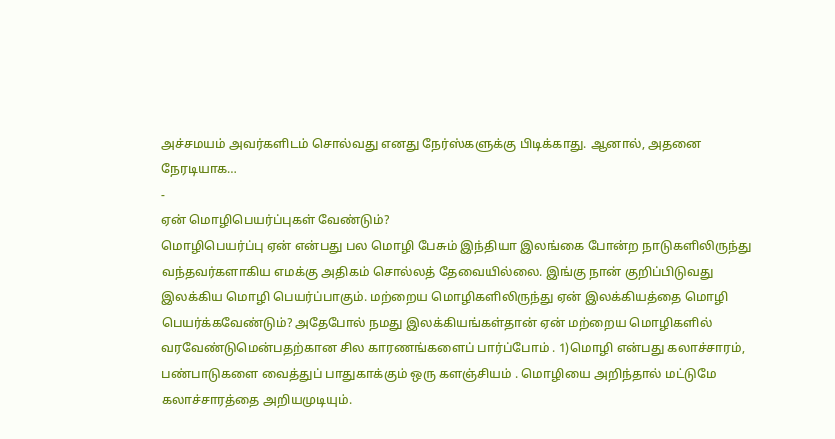அச்சமயம் அவர்களிடம் சொல்வது எனது நேர்ஸ்களுக்கு பிடிக்காது. ஆனால், அதனை நேரடியாக…
-
ஏன் மொழிபெயர்ப்புகள் வேண்டும்?
மொழிபெயர்ப்பு ஏன் என்பது பல மொழி பேசும் இந்தியா இலங்கை போன்ற நாடுகளிலிருந்து வந்தவர்களாகிய எமக்கு அதிகம் சொல்லத் தேவையில்லை. இங்கு நான் குறிப்பிடுவது இலக்கிய மொழி பெயர்ப்பாகும். மற்றைய மொழிகளிலிருந்து ஏன் இலக்கியத்தை மொழி பெயர்க்கவேண்டும்? அதேபோல் நமது இலக்கியங்கள்தான் ஏன் மற்றைய மொழிகளில் வரவேண்டுமென்பதற்கான சில காரணங்களைப் பார்ப்போம் . 1)மொழி என்பது கலாச்சாரம், பண்பாடுகளை வைத்துப் பாதுகாக்கும் ஒரு களஞ்சியம் . மொழியை அறிந்தால் மட்டுமே கலாச்சாரத்தை அறியமுடியும்.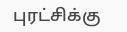புரட்சிக்கு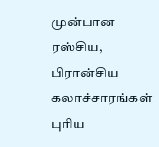முன்பான ரஸ்சிய, பிரான்சிய கலாச்சாரங்கள் புரிய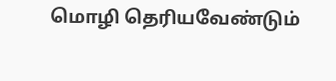மொழி தெரியவேண்டும்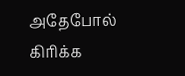அதேபோல் கிரிக்க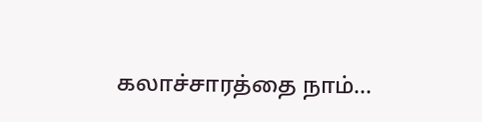கலாச்சாரத்தை நாம்…